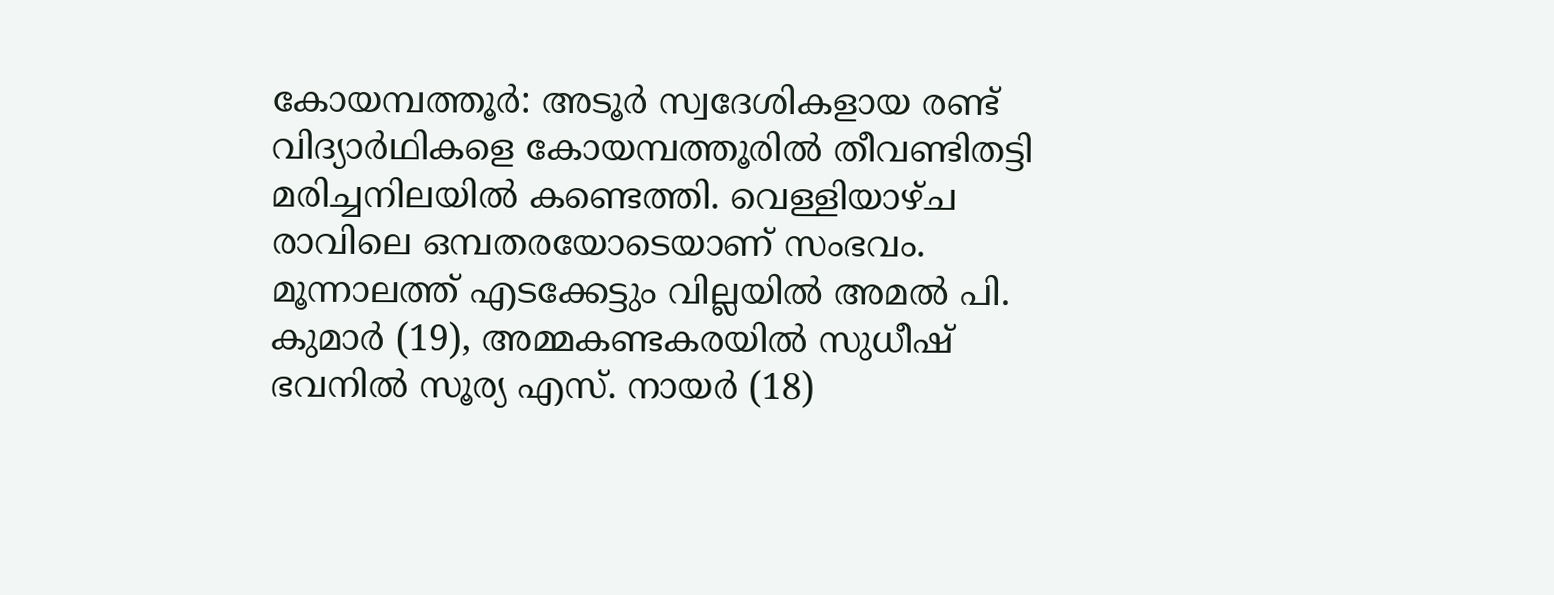കോയമ്പത്തൂർ: അടൂർ സ്വദേശികളായ രണ്ട് വിദ്യാർഥികളെ കോയമ്പത്തൂരിൽ തീവണ്ടിതട്ടി മരിച്ചനിലയിൽ കണ്ടെത്തി. വെള്ളിയാഴ്ച രാവിലെ ഒമ്പതരയോടെയാണ് സംഭവം. മൂന്നാലത്ത് എടക്കേട്ടും വില്ലയിൽ അമൽ പി. കുമാർ (19), അമ്മകണ്ടകരയിൽ സുധീഷ് ഭവനിൽ സൂര്യ എസ്. നായർ (18)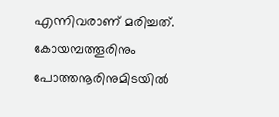എന്നിവരാണ് മരിച്ചത്. കോയമ്പത്തൂരിനും പോത്തനൂരിനുമിടയിൽ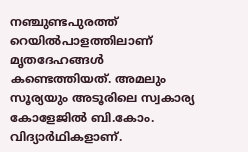നഞ്ചുണ്ടപുരത്ത് റെയിൽപാളത്തിലാണ് മൃതദേഹങ്ങൾ കണ്ടെത്തിയത്. അമലും സൂര്യയും അടൂരിലെ സ്വകാര്യ കോളേജിൽ ബി.കോം. വിദ്യാർഥികളാണ്.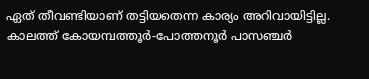ഏത് തീവണ്ടിയാണ് തട്ടിയതെന്ന കാര്യം അറിവായിട്ടില്ല. കാലത്ത് കോയമ്പത്തൂർ-പോത്തനൂർ പാസഞ്ചർ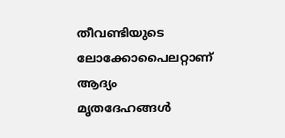തീവണ്ടിയുടെ ലോക്കോപൈലറ്റാണ് ആദ്യം മൃതദേഹങ്ങൾ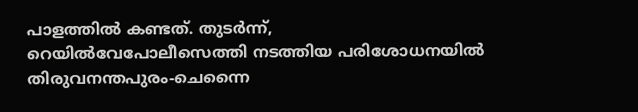പാളത്തിൽ കണ്ടത്. തുടർന്ന്, റെയിൽവേപോലീസെത്തി നടത്തിയ പരിശോധനയിൽ തിരുവനന്തപുരം-ചെന്നൈ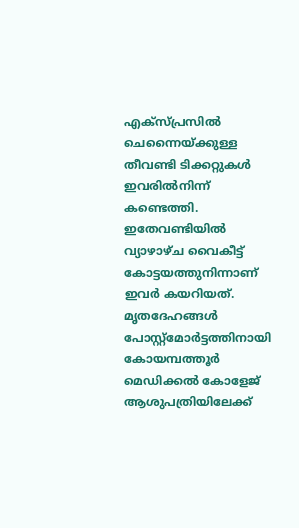എക്സ്പ്രസിൽ ചെന്നൈയ്ക്കുള്ള തീവണ്ടി ടിക്കറ്റുകൾ ഇവരിൽനിന്ന് കണ്ടെത്തി. ഇതേവണ്ടിയിൽ വ്യാഴാഴ്ച വൈകീട്ട് കോട്ടയത്തുനിന്നാണ് ഇവർ കയറിയത്. മൃതദേഹങ്ങൾ പോസ്റ്റ്മോർട്ടത്തിനായി കോയമ്പത്തൂർ മെഡിക്കൽ കോളേജ് ആശുപത്രിയിലേക്ക്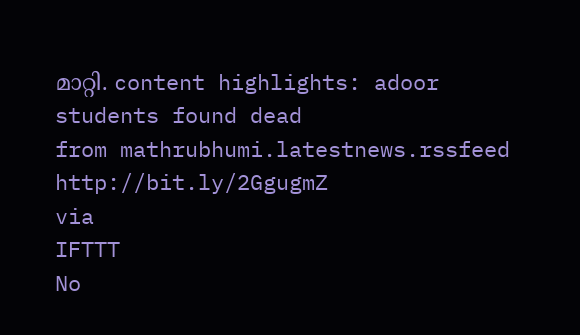മാറ്റി. content highlights: adoor students found dead
from mathrubhumi.latestnews.rssfeed http://bit.ly/2GgugmZ
via
IFTTT
No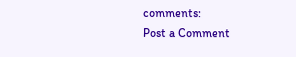comments:
Post a Comment